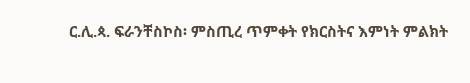ር.ሊ.ጳ. ፍራንቸስኮስ፡ ምስጢረ ጥምቀት የክርስትና እምነት ምልክት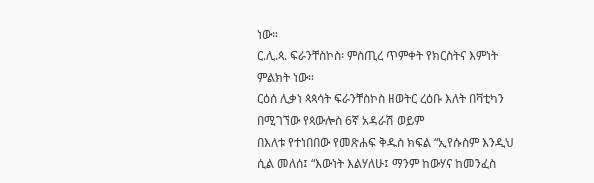ነው።
ር.ሊ.ጳ. ፍራንቸስኮስ፡ ምስጢረ ጥምቀት የክርስትና እምነት ምልክት ነው።
ርዕሰ ሊቃነ ጳጳሳት ፍራንቸስኮስ ዘወትር ረዕቡ እለት በቫቲካን በሚገኘው የጳውሎስ 6ኛ አዳራሽ ወይም
በእለቱ የተነበበው የመጽሐፍ ቅዱስ ክፍል “ኢየሱስም እንዲህ ሲል መለሰ፤ “እውነት እልሃለሁ፤ ማንም ከውሃና ከመንፈስ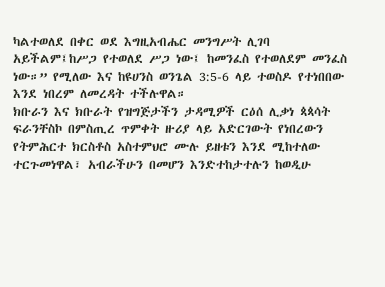ካልተወለደ በቀር ወደ እግዚአብሔር መንግሥት ሊገባ አይችልም፤ከሥጋ የተወለደ ሥጋ ነው፤ ከመንፈስ የተወለደም መንፈስ ነው።” የሚለው እና ከዩሀንስ ወንጌል 3:5-6 ላይ ተወስዶ የተነበበው እንደ ነበረም ለመረዳት ተችሉዋል።
ክቡራን እና ክቡራት የዝግጅታችን ታዳሚዎች ርዕሰ ሊቃነ ጳጳሳት ፍራንቸስኮ በምስጢረ ጥምቀት ዙሪያ ላይ አድርገውት የነበረውን የትምሕርተ ክርስቶስ አስተምህሮ ሙሉ ይዘቱን እንደ ሚከተለው ተርጉመነዋል፣ አብራችሁን በመሆን እንድተከታተሉን ከወዲሁ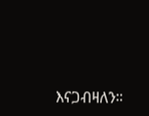እናጋብዛለን።